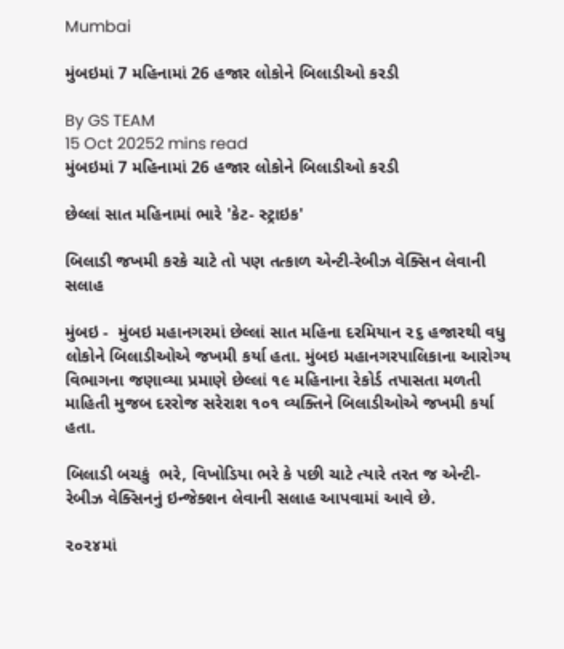Mumbai

મુંબઇમાં 7 મહિનામાં 26 હજાર લોકોને બિલાડીઓ કરડી

By GS TEAM
15 Oct 20252 mins read
મુંબઇમાં 7 મહિનામાં 26 હજાર લોકોને બિલાડીઓ કરડી

છેલ્લાં સાત મહિનામાં ભારે 'કેટ- સ્ટ્રાઇક'

બિલાડી જખમી કરકે ચાટે તો પણ તત્કાળ એન્ટી-રેબીઝ વેક્સિન લેવાની સલાહ

મુંબઇ -  મુંબઇ મહાનગરમાં છેલ્લાં સાત મહિના દરમિયાન ૨૬ હજારથી વધુ લોકોને બિલાડીઓએ જખમી કર્યા હતા. મુંબઇ મહાનગરપાલિકાના આરોગ્ય વિભાગના જણાવ્યા પ્રમાણે છેલ્લાં ૧૯ મહિનાના રેકોર્ડ તપાસતા મળતી માહિતી મુજબ દરરોજ સરેરાશ ૧૦૧ વ્યક્તિને બિલાડીઓએ જખમી કર્યા હતા.

બિલાડી બચકું  ભરે, વિખોડિયા ભરે કે પછી ચાટે ત્યારે તરત જ એન્ટી- રેબીઝ વેક્સિનનું ઇન્જેક્શન લેવાની સલાહ આપવામાં આવે છે.

૨૦૨૪માં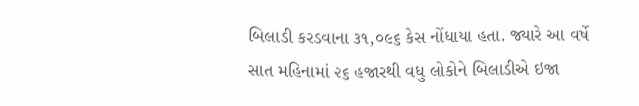બિલાડી કરડવાના ૩૧,૦૯૬ કેસ નોંધાયા હતા. જ્યારે આ વર્ષે સાત મહિનામાં ૨૬ હજારથી વધુ લોકોને બિલાડીએ ઇજા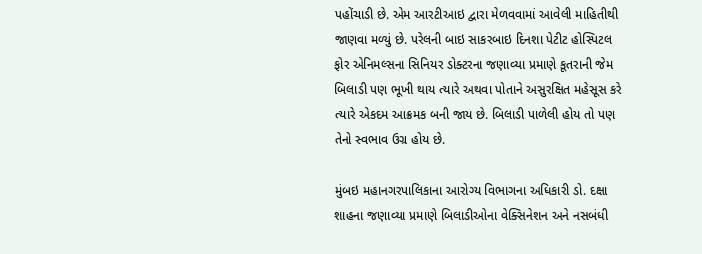પહોંચાડી છે. એમ આરટીઆઇ દ્વારા મેળવવામાં આવેલી માહિતીથી જાણવા મળ્યું છે. પરેલની બાઇ સાકરબાઇ દિનશા પેટીટ હોસ્પિટલ ફોર એનિમલ્સના સિનિયર ડોક્ટરના જણાવ્યા પ્રમાણે કૂતરાની જેમ બિલાડી પણ ભૂખી થાય ત્યારે અથવા પોતાને અસુરક્ષિત મહેસૂસ કરે ત્યારે એકદમ આક્રમક બની જાય છે. બિલાડી પાળેલી હોય તો પણ તેનો સ્વભાવ ઉગ્ર હોય છે.

મુંબઇ મહાનગરપાલિકાના આરોગ્ય વિભાગના અધિકારી ડો. દક્ષા શાહના જણાવ્યા પ્રમાણે બિલાડીઓના વેક્સિનેશન અને નસબંધી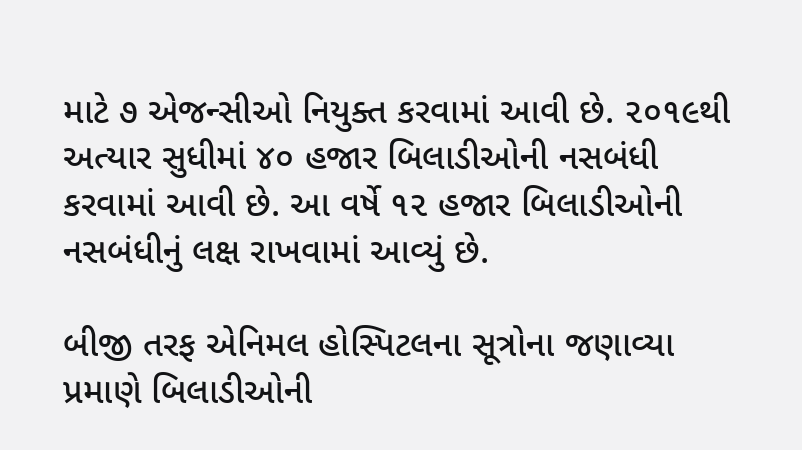માટે ૭ એજન્સીઓ નિયુક્ત કરવામાં આવી છે. ૨૦૧૯થી અત્યાર સુધીમાં ૪૦ હજાર બિલાડીઓની નસબંધી કરવામાં આવી છે. આ વર્ષે ૧૨ હજાર બિલાડીઓની નસબંધીનું લક્ષ રાખવામાં આવ્યું છે.

બીજી તરફ એનિમલ હોસ્પિટલના સૂત્રોના જણાવ્યા પ્રમાણે બિલાડીઓની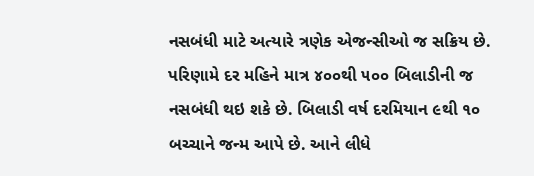નસબંધી માટે અત્યારે ત્રણેક એજન્સીઓ જ સક્રિય છે. પરિણામે દર મહિને માત્ર ૪૦૦થી ૫૦૦ બિલાડીની જ નસબંધી થઇ શકે છે. બિલાડી વર્ષ દરમિયાન ૯થી ૧૦ બચ્ચાને જન્મ આપે છે. આને લીધે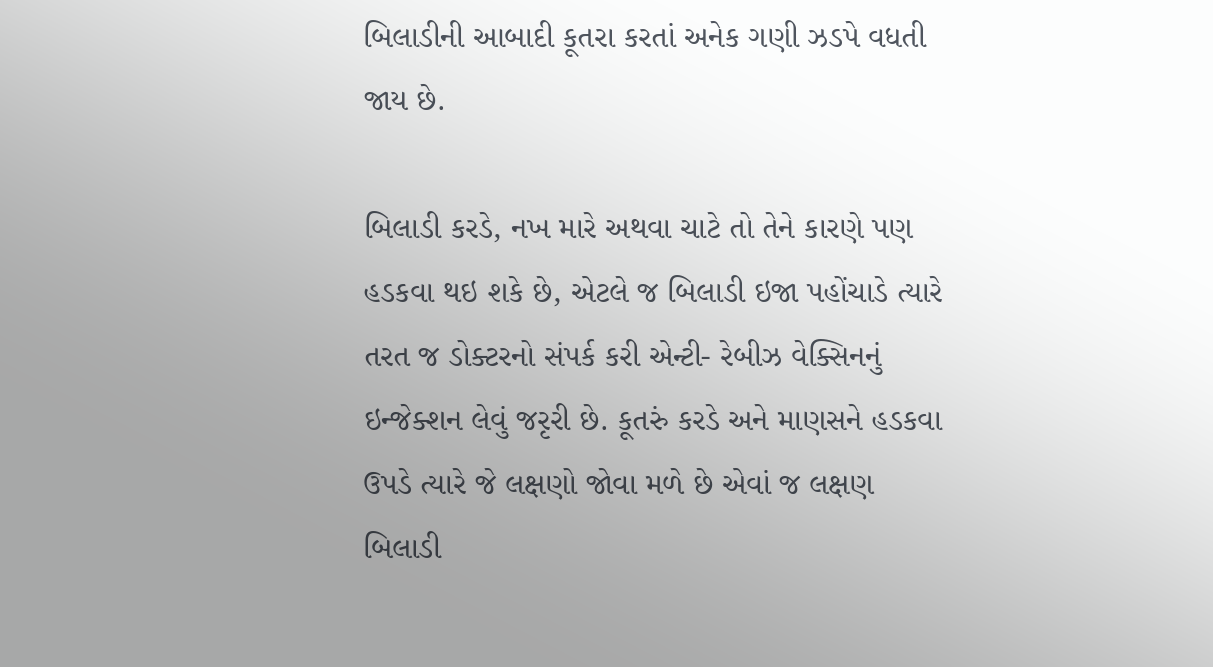બિલાડીની આબાદી કૂતરા કરતાં અનેક ગણી ઝડપે વધતી  જાય છે.

બિલાડી કરડે, નખ મારે અથવા ચાટે તો તેને કારણે પણ હડકવા થઇ શકે છે, એટલે જ બિલાડી ઇજા પહોંચાડે ત્યારે તરત જ ડોક્ટરનો સંપર્ક કરી એન્ટી- રેબીઝ વેક્સિનનું ઇન્જેક્શન લેવું જરૃરી છે. કૂતરું કરડે અને માણસને હડકવા ઉપડે ત્યારે જે લક્ષણો જોવા મળે છે એવાં જ લક્ષણ બિલાડી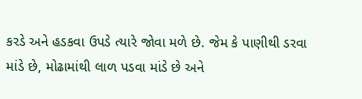કરડે અને હડકવા ઉપડે ત્યારે જોવા મળે છે. જેમ કે પાણીથી ડરવા માંડે છે, મોઢામાંથી લાળ પડવા માંડે છે અને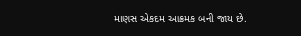માણસ એકદમ આક્રમક બની જાય છે.